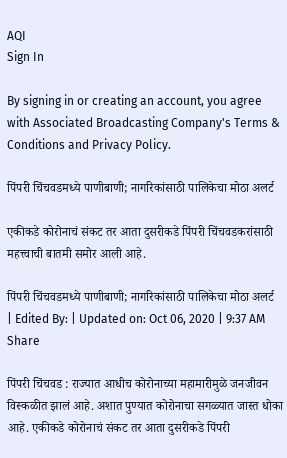AQI
Sign In

By signing in or creating an account, you agree with Associated Broadcasting Company's Terms & Conditions and Privacy Policy.

पिंपरी चिंचवडमध्ये पाणीबाणी; नागरिकांसाठी पालिकेचा मोठा अलर्ट

एकीकडे कोरोनाचं संकट तर आता दुसरीकडे पिंपरी चिंचवडकरांसाठी महत्त्वाची बातमी समोर आली आहे.

पिंपरी चिंचवडमध्ये पाणीबाणी; नागरिकांसाठी पालिकेचा मोठा अलर्ट
| Edited By: | Updated on: Oct 06, 2020 | 9:37 AM
Share

पिंपरी चिंचवड : राज्यात आधीच कोरोनाच्या महामारीमुळे जनजीवन विस्कळीत झालं आहे. अशात पुण्यात कोरोनाचा सगळ्यात जास्त धोका आहे. एकीकडे कोरोनाचं संकट तर आता दुसरीकडे पिंपरी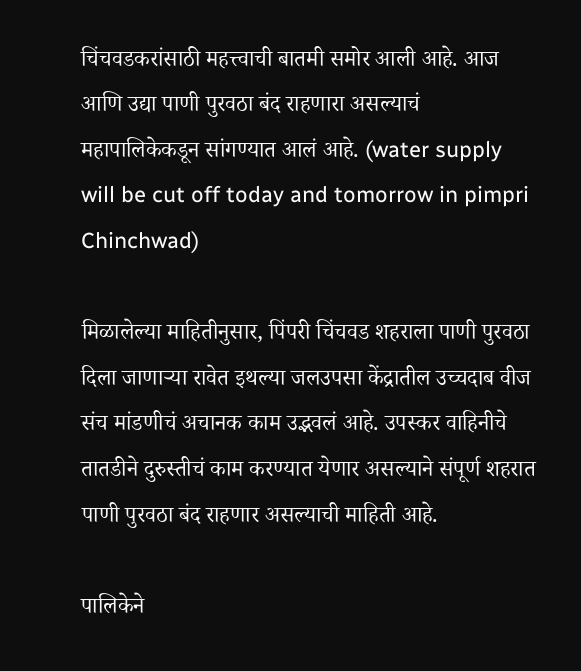चिंचवडकरांसाठी महत्त्वाची बातमी समोर आली आहे. आज आणि उद्या पाणी पुरवठा बंद राहणारा असल्याचं महापालिकेकडून सांगण्यात आलं आहे. (water supply will be cut off today and tomorrow in pimpri Chinchwad)

मिळालेल्या माहितीनुसार, पिंपरी चिंचवड शहराला पाणी पुरवठा दिला जाणाऱ्या रावेत इथल्या जलउपसा केंद्रातील उच्चदाब वीज संच मांडणीचं अचानक काम उद्भवलं आहे. उपस्कर वाहिनीचे तातडीने दुरुस्तीचं काम करण्यात येणार असल्याने संपूर्ण शहरात पाणी पुरवठा बंद राहणार असल्याची माहिती आहे.

पालिकेने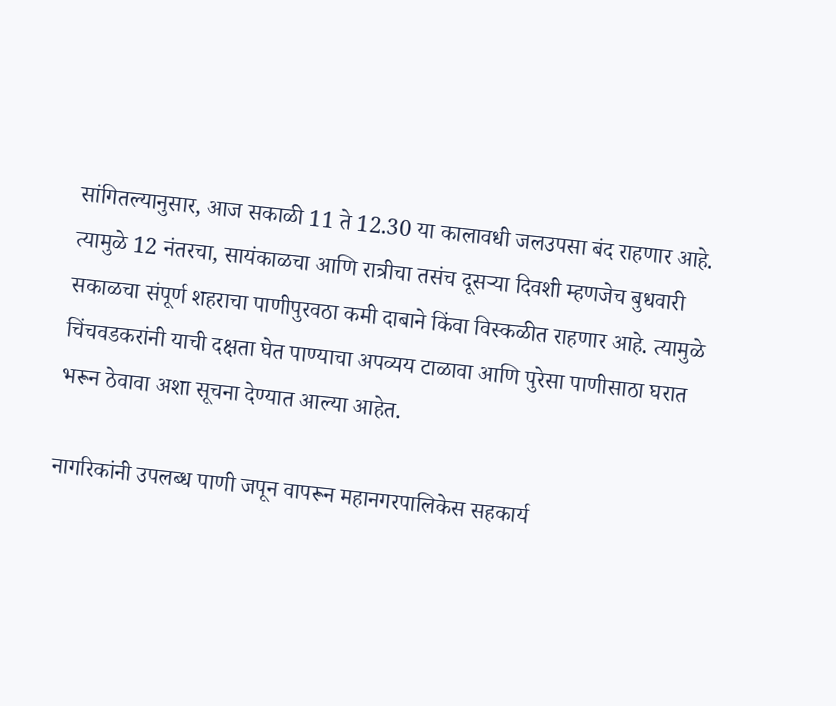सांगितल्यानुसार, आज सकाळी 11 ते 12.30 या कालावधी जलउपसा बंद राहणार आहे. त्यामुळे 12 नंतरचा, सायंकाळचा आणि रात्रीचा तसंच दूसऱ्या दिवशी म्हणजेच बुधवारी सकाळचा संपूर्ण शहराचा पाणीपुरवठा कमी दाबाने किंवा विस्कळीत राहणार आहे. त्यामुळे चिंचवडकरांनी याची दक्षता घेत पाण्याचा अपव्यय टाळावा आणि पुरेसा पाणीसाठा घरात भरून ठेवावा अशा सूचना देण्यात आल्या आहेत.

नागरिकांनी उपलब्ध पाणी जपून वापरून महानगरपालिकेस सहकार्य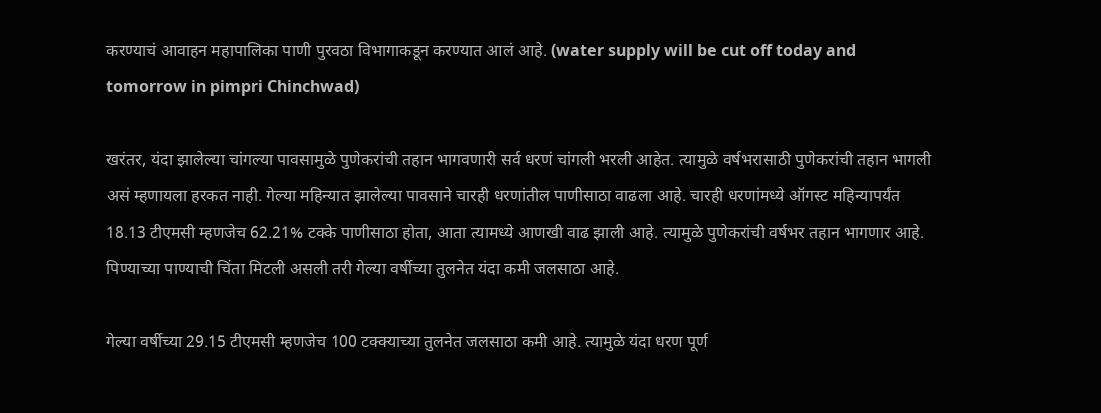करण्याचं आवाहन महापालिका पाणी पुरवठा विभागाकडून करण्यात आलं आहे. (water supply will be cut off today and tomorrow in pimpri Chinchwad)

खरंतर, यंदा झालेल्या चांगल्या पावसामुळे पुणेकरांची तहान भागवणारी सर्व धरणं चांगली भरली आहेत. त्यामुळे वर्षभरासाठी पुणेकरांची तहान भागली असं म्हणायला हरकत नाही. गेल्या महिन्यात झालेल्या पावसाने चारही धरणांतील पाणीसाठा वाढला आहे. चारही धरणांमध्ये ऑगस्ट महिन्यापर्यंत 18.13 टीएमसी म्हणजेच 62.21% टक्के पाणीसाठा होता, आता त्यामध्ये आणखी वाढ झाली आहे. त्यामुळे पुणेकरांची वर्षभर तहान भागणार आहे. पिण्याच्या पाण्याची चिंता मिटली असली तरी गेल्या वर्षीच्या तुलनेत यंदा कमी जलसाठा आहे.

गेल्या वर्षीच्या 29.15 टीएमसी म्हणजेच 100 टक्क्याच्या तुलनेत जलसाठा कमी आहे. त्यामुळे यंदा धरण पूर्ण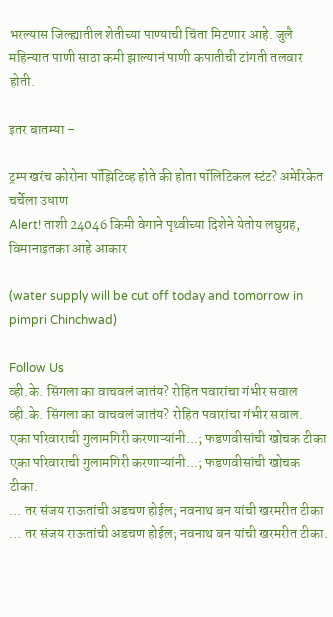भरल्यास जिल्ह्यातील शेतीच्या पाण्याची चिंता मिटणार आहे. जुलै महिन्यात पाणी साठा कमी झाल्यानं पाणी कपातीची टांगती तलवार होती.

इतर बातम्या –

ट्रम्प खरंच कोरोना पॉझिटिव्ह होते की होता पॉलिटिकल स्टंट? अमेरिकेत चर्चेला उधाण
Alert! ताशी 24046 किमी वेगाने पृथ्वीच्या दिशेने येतोय लघुग्रह, विमानाइतका आहे आकार

(water supply will be cut off today and tomorrow in pimpri Chinchwad)

Follow Us
व्ही.के. सिंगला का वाचवलं जातंय? रोहित पवारांचा गंभीर सवाल
व्ही.के. सिंगला का वाचवलं जातंय? रोहित पवारांचा गंभीर सवाल.
एका परिवाराची गुलामगिरी करणाऱ्यांनी...; फडणवीसांची खोचक टीका
एका परिवाराची गुलामगिरी करणाऱ्यांनी...; फडणवीसांची खोचक टीका.
... तर संजय राऊतांची अडचण होईल; नवनाथ बन यांची खरमरीत टीका
... तर संजय राऊतांची अडचण होईल; नवनाथ बन यांची खरमरीत टीका.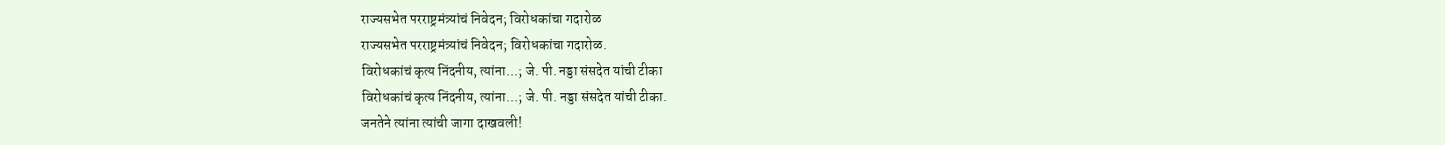राज्यसभेत परराष्ट्रमंत्र्यांचं निवेदन; विरोधकांचा गदारोळ
राज्यसभेत परराष्ट्रमंत्र्यांचं निवेदन; विरोधकांचा गदारोळ.
विरोधकांचं कृत्य निंदनीय, त्यांना...; जे. पी. नड्डा संसदेत यांची टीका
विरोधकांचं कृत्य निंदनीय, त्यांना...; जे. पी. नड्डा संसदेत यांची टीका.
जनतेने त्यांना त्यांची जागा दाखवली!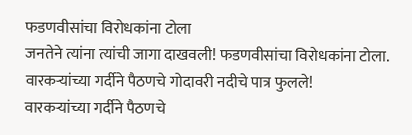फडणवीसांचा विरोधकांना टोला
जनतेने त्यांना त्यांची जागा दाखवली! फडणवीसांचा विरोधकांना टोला.
वारकऱ्यांच्या गर्दीने पैठणचे गोदावरी नदीचे पात्र फुलले!
वारकऱ्यांच्या गर्दीने पैठणचे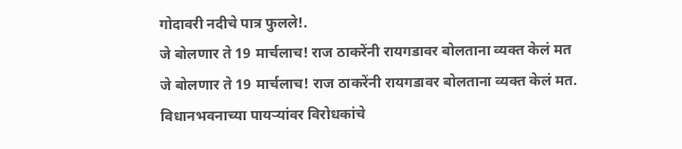गोदावरी नदीचे पात्र फुलले!.
जे बोलणार ते 19 मार्चलाच! राज ठाकरेंनी रायगडावर बोलताना व्यक्त केलं मत
जे बोलणार ते 19 मार्चलाच! राज ठाकरेंनी रायगडावर बोलताना व्यक्त केलं मत.
विधानभवनाच्या पायऱ्यांवर विरोधकांचे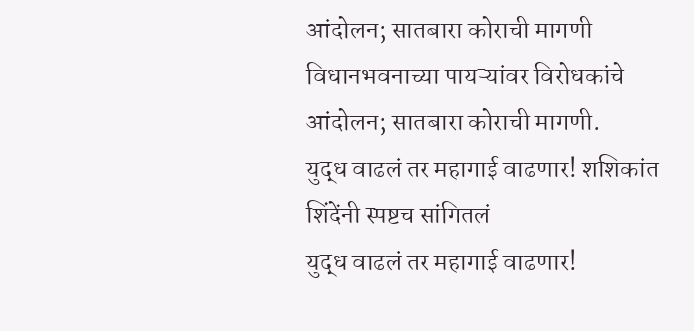आंदोलन; सातबारा कोराची मागणी
विधानभवनाच्या पायऱ्यांवर विरोधकांचे आंदोलन; सातबारा कोराची मागणी.
युद्ध वाढलं तर महागाई वाढणार! शशिकांत शिंदेंनी स्पष्टच सांगितलं
युद्ध वाढलं तर महागाई वाढणार!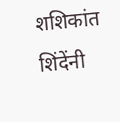शशिकांत शिंदेंनी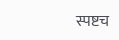स्पष्टच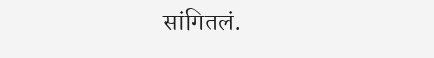सांगितलं.